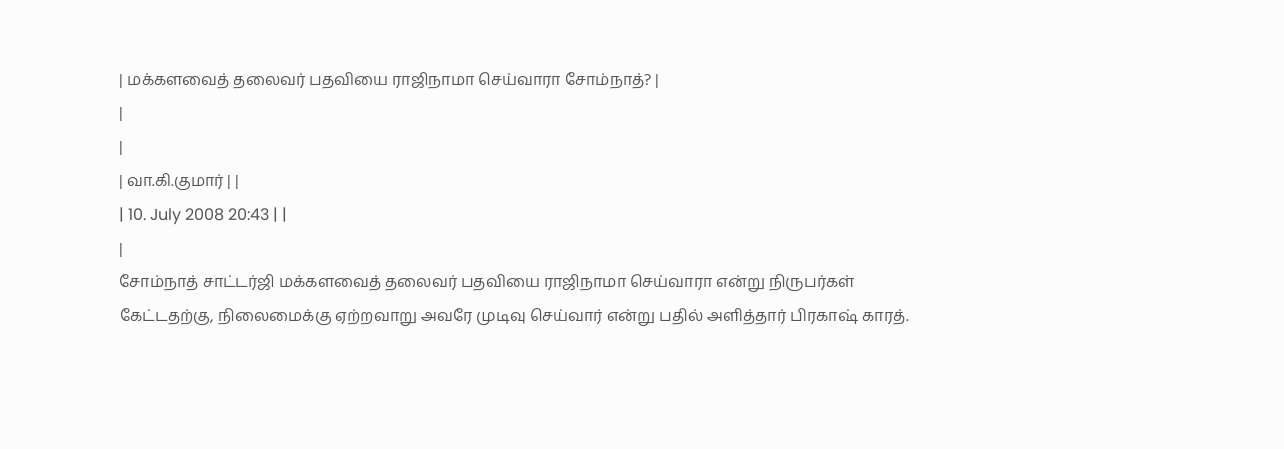| மக்களவைத் தலைவர் பதவியை ராஜிநாமா செய்வாரா சோம்நாத்? |
|
|
| வா.கி.குமார் | |
| 10. July 2008 20:43 | |
|
சோம்நாத் சாட்டர்ஜி மக்களவைத் தலைவர் பதவியை ராஜிநாமா செய்வாரா என்று நிருபர்கள் கேட்டதற்கு, நிலைமைக்கு ஏற்றவாறு அவரே முடிவு செய்வார் என்று பதில் அளித்தார் பிரகாஷ் காரத்.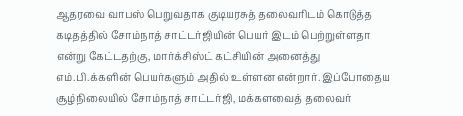ஆதரவை வாபஸ் பெறுவதாக குடியரசுத் தலைவரிடம் கொடுத்த கடிதத்தில் சோம்நாத் சாட்டர்ஜியின் பெயர் இடம் பெற்றுள்ளதா என்று கேட்டதற்கு, மார்க்சிஸ்ட் கட்சியின் அனைத்து எம்.பி.க்களின் பெயர்களும் அதில் உள்ளன என்றார். இப்போதைய சூழ்நிலையில் சோம்நாத் சாட்டர்ஜி, மக்களவைத் தலைவர்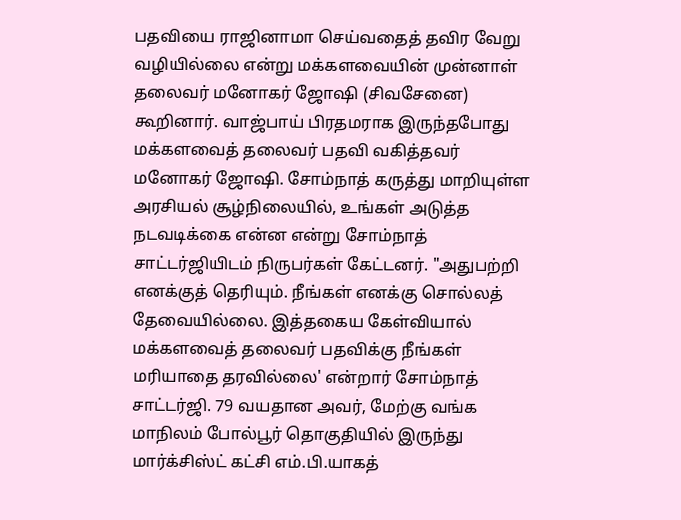பதவியை ராஜினாமா செய்வதைத் தவிர வேறு வழியில்லை என்று மக்களவையின் முன்னாள் தலைவர் மனோகர் ஜோஷி (சிவசேனை) கூறினார். வாஜ்பாய் பிரதமராக இருந்தபோது மக்களவைத் தலைவர் பதவி வகித்தவர் மனோகர் ஜோஷி. சோம்நாத் கருத்து மாறியுள்ள அரசியல் சூழ்நிலையில், உங்கள் அடுத்த நடவடிக்கை என்ன என்று சோம்நாத் சாட்டர்ஜியிடம் நிருபர்கள் கேட்டனர். "அதுபற்றி எனக்குத் தெரியும். நீங்கள் எனக்கு சொல்லத் தேவையில்லை. இத்தகைய கேள்வியால் மக்களவைத் தலைவர் பதவிக்கு நீங்கள் மரியாதை தரவில்லை' என்றார் சோம்நாத் சாட்டர்ஜி. 79 வயதான அவர், மேற்கு வங்க மாநிலம் போல்பூர் தொகுதியில் இருந்து மார்க்சிஸ்ட் கட்சி எம்.பி.யாகத்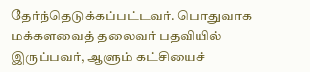தேர்ந்தெடுக்கப்பட்டவர். பொதுவாக மக்களவைத் தலைவர் பதவியில் இருப்பவர், ஆளும் கட்சியைச்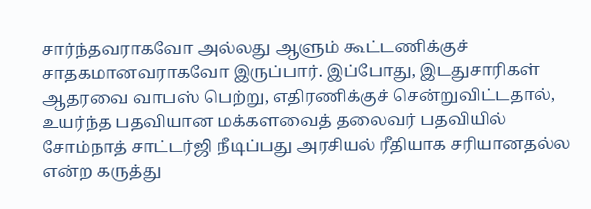சார்ந்தவராகவோ அல்லது ஆளும் கூட்டணிக்குச் சாதகமானவராகவோ இருப்பார். இப்போது, இடதுசாரிகள் ஆதரவை வாபஸ் பெற்று, எதிரணிக்குச் சென்றுவிட்டதால், உயர்ந்த பதவியான மக்களவைத் தலைவர் பதவியில் சோம்நாத் சாட்டர்ஜி நீடிப்பது அரசியல் ரீதியாக சரியானதல்ல என்ற கருத்து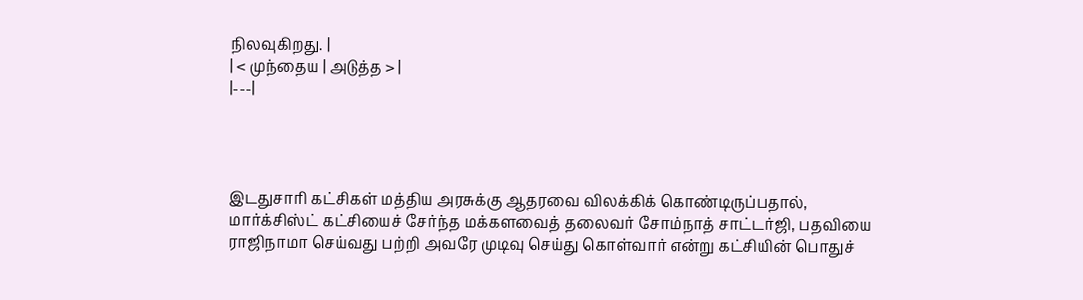நிலவுகிறது. |
| < முந்தைய | அடுத்த > |
|---|




இடதுசாரி கட்சிகள் மத்திய அரசுக்கு ஆதரவை விலக்கிக் கொண்டிருப்பதால், மார்க்சிஸ்ட் கட்சியைச் சேர்ந்த மக்களவைத் தலைவர் சோம்நாத் சாட்டர்ஜி, பதவியை ராஜிநாமா செய்வது பற்றி அவரே முடிவு செய்து கொள்வார் என்று கட்சியின் பொதுச்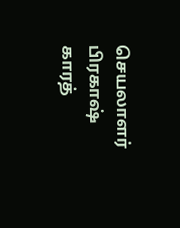செயலாளர் பிரகாஷ் காரத்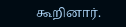கூறினார்.